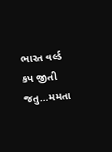ભારત વર્લ્ડ કપ જીતી જતુ…મમતા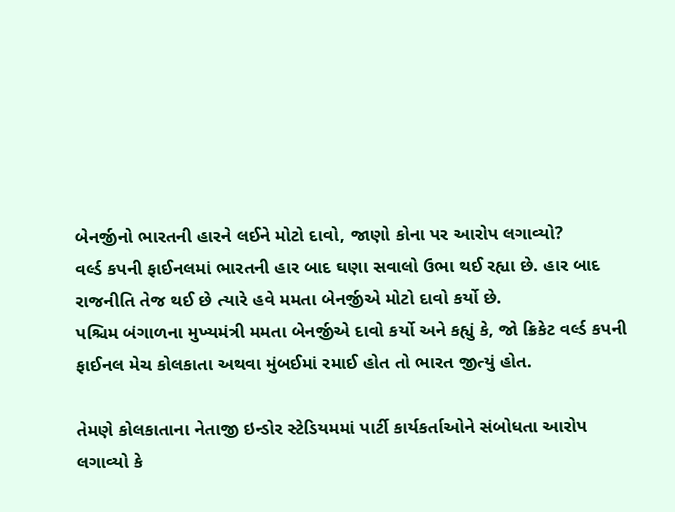બેનર્જીનો ભારતની હારને લઈને મોટો દાવો, જાણો કોના પર આરોપ લગાવ્યો?
વર્લ્ડ કપની ફાઈનલમાં ભારતની હાર બાદ ઘણા સવાલો ઉભા થઈ રહ્યા છે. હાર બાદ રાજનીતિ તેજ થઈ છે ત્યારે હવે મમતા બેનર્જીએ મોટો દાવો કર્યો છે.
પશ્ચિમ બંગાળના મુખ્યમંત્રી મમતા બેનર્જીએ દાવો કર્યો અને કહ્યું કે, જો ક્રિકેટ વર્લ્ડ કપની ફાઈનલ મેચ કોલકાતા અથવા મુંબઈમાં રમાઈ હોત તો ભારત જીત્યું હોત.

તેમણે કોલકાતાના નેતાજી ઇન્ડોર સ્ટેડિયમમાં પાર્ટી કાર્યકર્તાઓને સંબોધતા આરોપ લગાવ્યો કે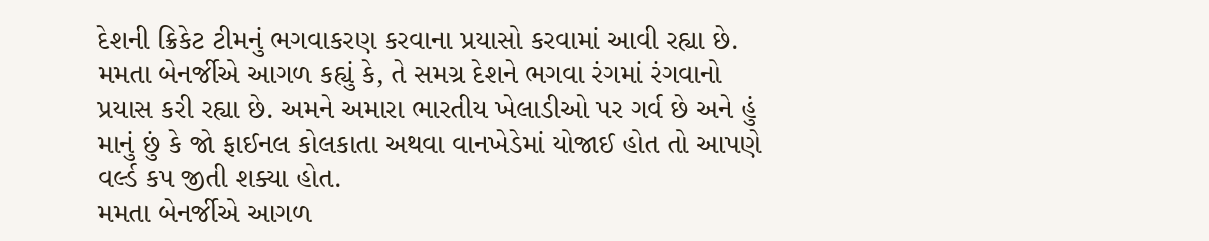દેશની ક્રિકેટ ટીમનું ભગવાકરણ કરવાના પ્રયાસો કરવામાં આવી રહ્યા છે.
મમતા બેનર્જીએ આગળ કહ્યું કે, તે સમગ્ર દેશને ભગવા રંગમાં રંગવાનો પ્રયાસ કરી રહ્યા છે. અમને અમારા ભારતીય ખેલાડીઓ પર ગર્વ છે અને હું માનું છું કે જો ફાઈનલ કોલકાતા અથવા વાનખેડેમાં યોજાઈ હોત તો આપણે વર્લ્ડ કપ જીતી શક્યા હોત.
મમતા બેનર્જીએ આગળ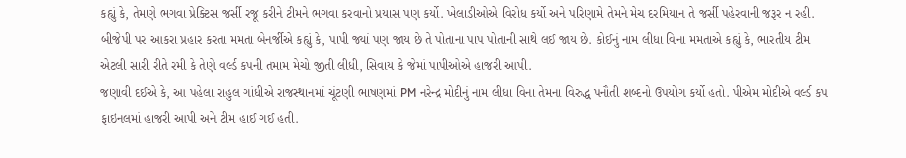કહ્યું કે, તેમણે ભગવા પ્રેક્ટિસ જર્સી રજૂ કરીને ટીમને ભગવા કરવાનો પ્રયાસ પણ કર્યો. ખેલાડીઓએ વિરોધ કર્યો અને પરિણામે તેમને મેચ દરમિયાન તે જર્સી પહેરવાની જરૂર ન રહી.
બીજેપી પર આકરા પ્રહાર કરતા મમતા બેનર્જીએ કહ્યું કે, પાપી જ્યાં પણ જાય છે તે પોતાના પાપ પોતાની સાથે લઈ જાય છે. કોઈનું નામ લીધા વિના મમતાએ કહ્યું કે, ભારતીય ટીમ એટલી સારી રીતે રમી કે તેણે વર્લ્ડ કપની તમામ મેચો જીતી લીધી, સિવાય કે જેમાં પાપીઓએ હાજરી આપી.
જણાવી દઈએ કે, આ પહેલા રાહુલ ગાંધીએ રાજસ્થાનમાં ચૂંટણી ભાષણમાં PM નરેન્દ્ર મોદીનું નામ લીધા વિના તેમના વિરુદ્ધ પનૌતી શબ્દનો ઉપયોગ કર્યો હતો. પીએમ મોદીએ વર્લ્ડ કપ ફાઇનલમાં હાજરી આપી અને ટીમ હાઈ ગઈ હતી.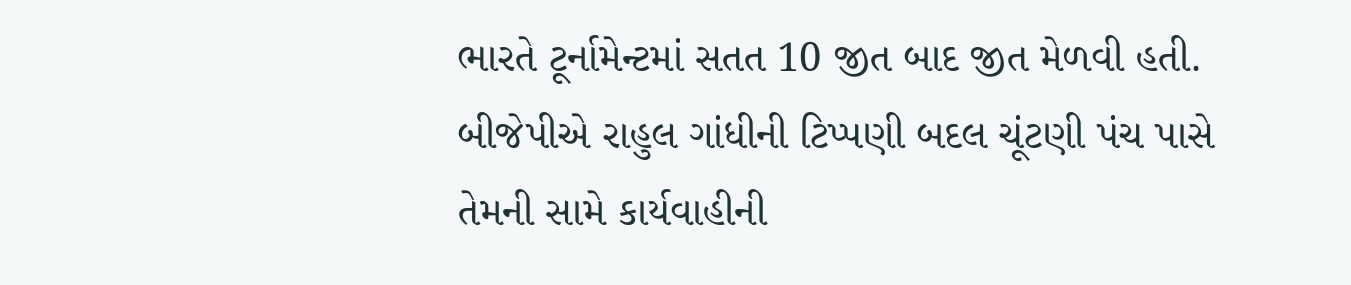ભારતે ટૂર્નામેન્ટમાં સતત 10 જીત બાદ જીત મેળવી હતી. બીજેપીએ રાહુલ ગાંધીની ટિપ્પણી બદલ ચૂંટણી પંચ પાસે તેમની સામે કાર્યવાહીની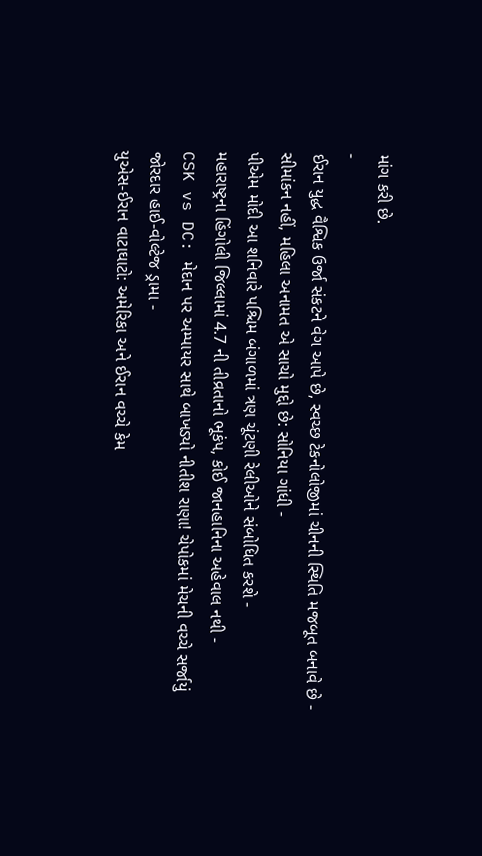માંગ કરી છે.
-
ઈરાન યુદ્ધ વૈશ્વિક ઉર્જા સંકટને વેગ આપે છે, સ્વચ્છ ટેકનોલોજીમાં ચીનની સ્થિતિ મજબૂત બનાવે છે -
સીમાંકન નહીં, મહિલા અનામત એ સાચો મુદ્દો છે: સોનિયા ગાંધી -
પીએમ મોદી આ શનિવારે પશ્ચિમ બંગાળમાં ત્રણ ચૂંટણી રેલીઓને સંબોધિત કરશે -
મહારાષ્ટ્રના હિંગોલી જિલ્લામાં 4.7 ની તીવ્રતાનો ભૂકંપ, કોઈ જાનહાનિના અહેવાલ નથી -
CSK vs DC: મેદાન પર અમ્પાયર સાથે બાખડ્યો નીતીશ રાણા! ચેપોકમાં મેચની વચ્ચે સર્જાયું જોરદાર હાઈ-વોલ્ટેજ ડ્રામા -
યુએસ-ઈરાન વાટાઘાટો: અમેરિકા અને ઈરાન વચ્ચે કેમ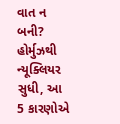વાત ન બની? હોર્મુઝથી ન્યૂક્લિયર સુધી, આ 5 કારણોએ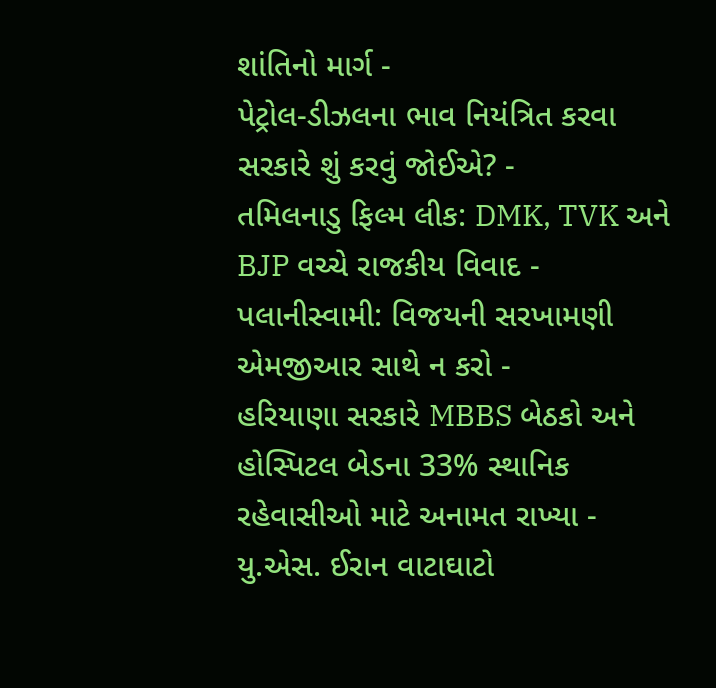શાંતિનો માર્ગ -
પેટ્રોલ-ડીઝલના ભાવ નિયંત્રિત કરવા સરકારે શું કરવું જોઈએ? -
તમિલનાડુ ફિલ્મ લીક: DMK, TVK અને BJP વચ્ચે રાજકીય વિવાદ -
પલાનીસ્વામી: વિજયની સરખામણી એમજીઆર સાથે ન કરો -
હરિયાણા સરકારે MBBS બેઠકો અને હોસ્પિટલ બેડના 33% સ્થાનિક રહેવાસીઓ માટે અનામત રાખ્યા -
યુ.એસ. ઈરાન વાટાઘાટો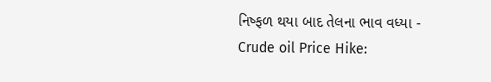નિષ્ફળ થયા બાદ તેલના ભાવ વધ્યા -
Crude oil Price Hike: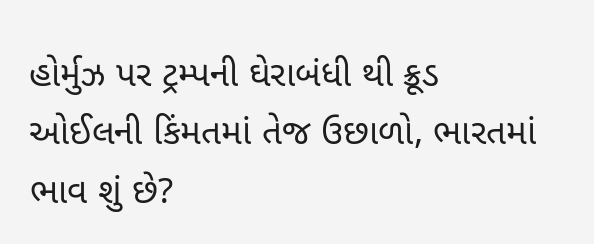હોર્મુઝ પર ટ્રમ્પની ઘેરાબંધી થી ક્રૂડ ઓઈલની કિંમતમાં તેજ ઉછાળો, ભારતમાં ભાવ શું છે?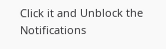Click it and Unblock the Notifications